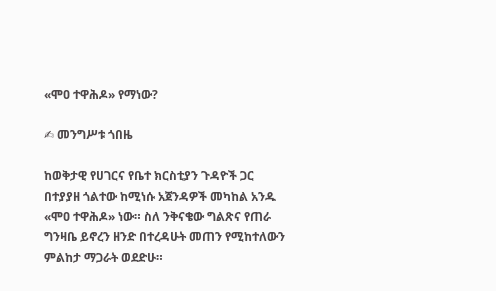«ሞዐ ተዋሕዶ» የማነው?

✍ መንግሥቱ ጎበዜ

ከወቅታዊ የሀገርና የቤተ ክርስቲያን ጉዳዮች ጋር በተያያዘ ጎልተው ከሚነሱ አጀንዳዎች መካከል አንዱ «ሞዐ ተዋሕዶ» ነው። ስለ ንቅናቄው ግልጽና የጠራ ግንዛቤ ይኖረን ዘንድ በተረዳሁት መጠን የሚከተለውን ምልከታ ማጋራት ወደድሁ።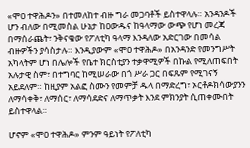«ሞዐ ተዋሕዶን» በተመለከተ ብዙ ግራ መጋባቶች ይስተዋላሉ። አንዳንዶች ሆን ብለው በሚመስል ሁኔታ ከዐውዱና ከዓላማው ውጭ የሆነ መረጃ በማሰራጨት፣ ንቅናቄው የፖለቲካ ዓላማ እንዳለው አድርገው በመሳል ብዙዎችን ያሳስታሉ። እንዲያውም «ሞዐ ተዋሕዶ» በአንዳንድ የመንግሥት አካላትም ሆነ በሌሎች የቤተ ክርስቲያን ተቃዋሚዎች በኩል የሚለጠፍበት አሉታዊ ስም፣ በተግባር ከሚሠራው በጎ ሥራ ጋር በፍጹም የሚገናኝ አይደለም። ከዚያም አልፎ ስሙን የመምቻ ዱላ በማድረግ፣ ኦርቶዶክሳውያንን ለማሳቀቅ፣ ለማሰር፣ ለማሳደድና ለማጥቃት እንደ ምክንያት ሲጠቀሙበት ይስተዋላል።

ሆኖም «ሞዐ ተዋሕዶ» ምንም ዓይነት የፖለቲካ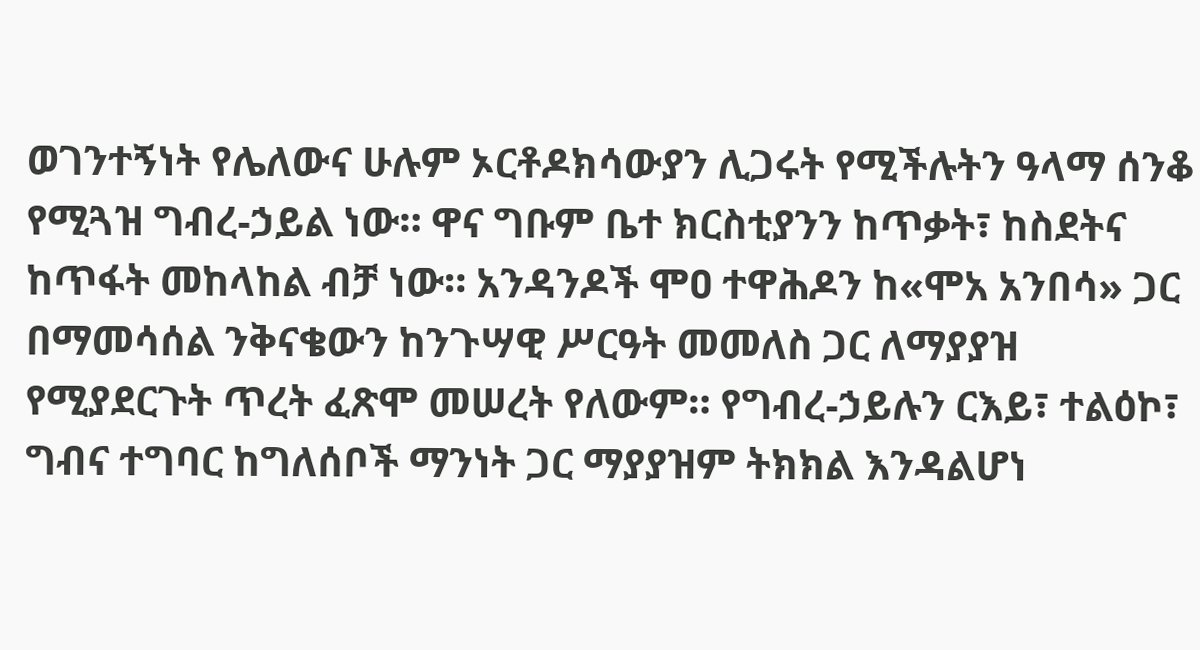ወገንተኝነት የሌለውና ሁሉም ኦርቶዶክሳውያን ሊጋሩት የሚችሉትን ዓላማ ሰንቆ የሚጓዝ ግብረ-ኃይል ነው። ዋና ግቡም ቤተ ክርስቲያንን ከጥቃት፣ ከስደትና ከጥፋት መከላከል ብቻ ነው። አንዳንዶች ሞዐ ተዋሕዶን ከ«ሞአ አንበሳ» ጋር በማመሳሰል ንቅናቄውን ከንጉሣዊ ሥርዓት መመለስ ጋር ለማያያዝ የሚያደርጉት ጥረት ፈጽሞ መሠረት የለውም። የግብረ-ኃይሉን ርእይ፣ ተልዕኮ፣ ግብና ተግባር ከግለሰቦች ማንነት ጋር ማያያዝም ትክክል እንዳልሆነ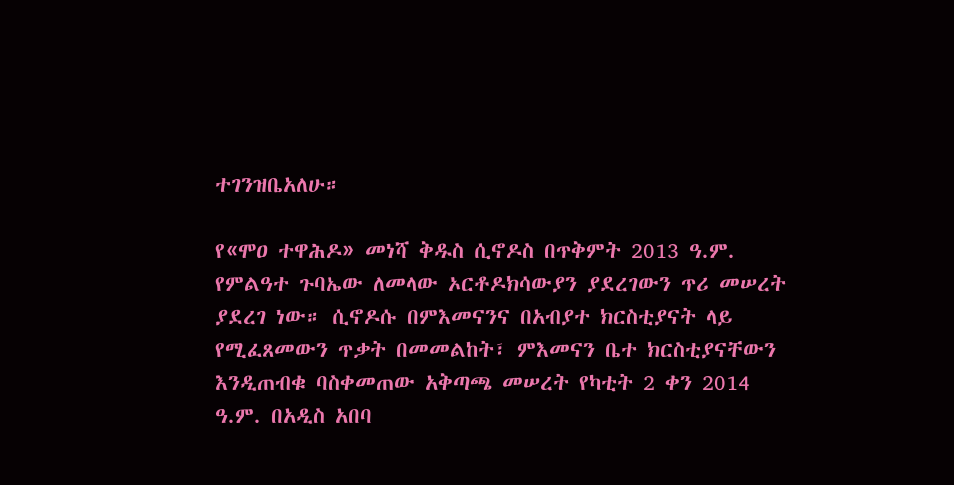ተገንዝቤአለሁ።

የ«ሞዐ ተዋሕዶ» መነሻ ቅዱስ ሲኖዶስ በጥቅምት 2013 ዓ.ም. የምልዓተ ጉባኤው ለመላው ኦርቶዶክሳውያን ያደረገውን ጥሪ መሠረት ያደረገ ነው። ሲኖዶሱ በምእመናንና በአብያተ ክርስቲያናት ላይ የሚፈጸመውን ጥቃት በመመልከት፣ ምእመናን ቤተ ክርስቲያናቸውን እንዲጠብቁ ባስቀመጠው አቅጣጫ መሠረት የካቲት 2 ቀን 2014 ዓ.ም. በአዲስ አበባ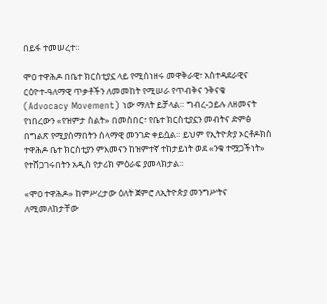በይፋ ተመሠረተ።

ሞዐ ተዋሕዶ በቤተ ክርስቲያኗ ላይ የሚሰነዘሩ መዋቅራዊ፣ አስተዳደራዊና ርዕዮተ-ዓለማዊ ጥቃቶችን ለመመከት የሚሠራ የጥብቅና ንቅናቄ (Advocacy Movement) ነው ማለት ይቻላል። ግብረ-ኃይሉ ለዘመናት የነበረውን «የዝምታ ስልት» በመስበር፣ የቤተ ክርስቲያኗን መብትና ድምፅ በግልጽ የሚያሰማበትን ሰላማዊ መንገድ ቀይሷል። ይህም የኢትዮጵያ ኦርቶዶክስ ተዋሕዶ ቤተ ክርስቲያን ምእመናን ከዝምተኛ ተከታይነት ወደ «ንቁ ተሟጋችነት» የተሸጋገሩበትን አዲስ የታሪክ ምዕራፍ ያመላክታል።

«ሞዐ ተዋሕዶ» ከምሥረታው ዕለት ጀምሮ ለኢትዮጵያ መንግሥትና ለሚመለከታቸው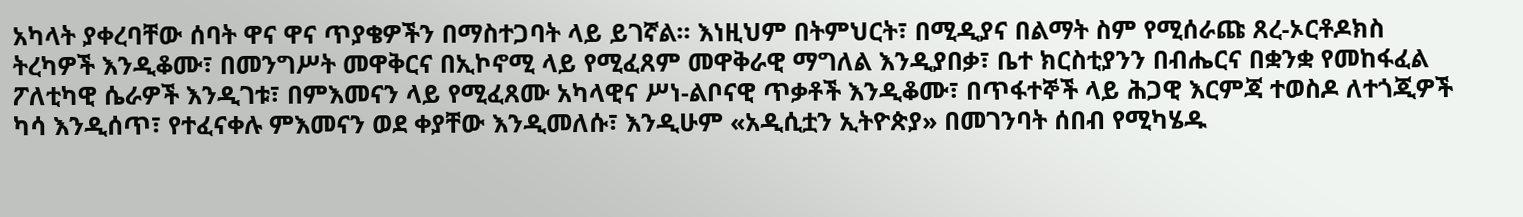አካላት ያቀረባቸው ሰባት ዋና ዋና ጥያቄዎችን በማስተጋባት ላይ ይገኛል። እነዚህም በትምህርት፣ በሚዲያና በልማት ስም የሚሰራጩ ጸረ-ኦርቶዶክስ ትረካዎች እንዲቆሙ፣ በመንግሥት መዋቅርና በኢኮኖሚ ላይ የሚፈጸም መዋቅራዊ ማግለል እንዲያበቃ፣ ቤተ ክርስቲያንን በብሔርና በቋንቋ የመከፋፈል ፖለቲካዊ ሴራዎች እንዲገቱ፣ በምእመናን ላይ የሚፈጸሙ አካላዊና ሥነ-ልቦናዊ ጥቃቶች እንዲቆሙ፣ በጥፋተኞች ላይ ሕጋዊ እርምጃ ተወስዶ ለተጎጂዎች ካሳ እንዲሰጥ፣ የተፈናቀሉ ምእመናን ወደ ቀያቸው እንዲመለሱ፣ እንዲሁም «አዲሲቷን ኢትዮጵያ» በመገንባት ሰበብ የሚካሄዱ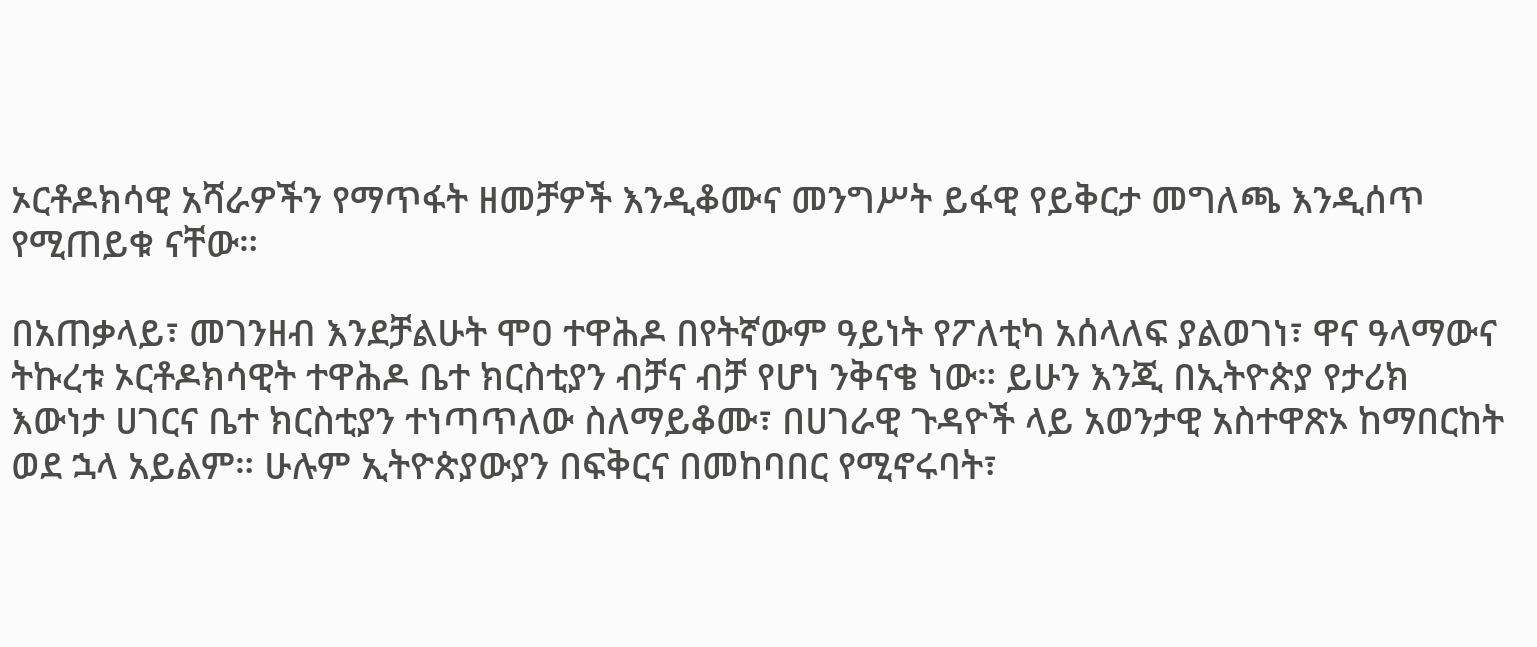ኦርቶዶክሳዊ አሻራዎችን የማጥፋት ዘመቻዎች እንዲቆሙና መንግሥት ይፋዊ የይቅርታ መግለጫ እንዲሰጥ የሚጠይቁ ናቸው።

በአጠቃላይ፣ መገንዘብ እንደቻልሁት ሞዐ ተዋሕዶ በየትኛውም ዓይነት የፖለቲካ አሰላለፍ ያልወገነ፣ ዋና ዓላማውና ትኩረቱ ኦርቶዶክሳዊት ተዋሕዶ ቤተ ክርስቲያን ብቻና ብቻ የሆነ ንቅናቄ ነው። ይሁን እንጂ በኢትዮጵያ የታሪክ እውነታ ሀገርና ቤተ ክርስቲያን ተነጣጥለው ስለማይቆሙ፣ በሀገራዊ ጉዳዮች ላይ አወንታዊ አስተዋጽኦ ከማበርከት ወደ ኋላ አይልም። ሁሉም ኢትዮጵያውያን በፍቅርና በመከባበር የሚኖሩባት፣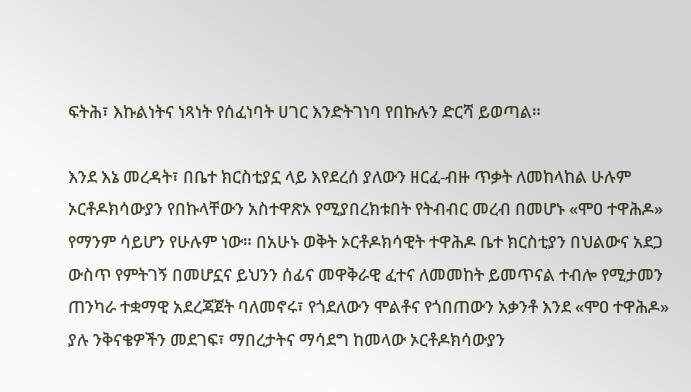ፍትሕ፣ እኩልነትና ነጻነት የሰፈነባት ሀገር እንድትገነባ የበኩሉን ድርሻ ይወጣል።

እንደ እኔ መረዳት፣ በቤተ ክርስቲያኗ ላይ እየደረሰ ያለውን ዘርፈ-ብዙ ጥቃት ለመከላከል ሁሉም ኦርቶዶክሳውያን የበኩላቸውን አስተዋጽኦ የሚያበረክቱበት የትብብር መረብ በመሆኑ «ሞዐ ተዋሕዶ» የማንም ሳይሆን የሁሉም ነው። በአሁኑ ወቅት ኦርቶዶክሳዊት ተዋሕዶ ቤተ ክርስቲያን በህልውና አደጋ ውስጥ የምትገኝ በመሆኗና ይህንን ሰፊና መዋቅራዊ ፈተና ለመመከት ይመጥናል ተብሎ የሚታመን ጠንካራ ተቋማዊ አደረጃጀት ባለመኖሩ፣ የጎደለውን ሞልቶና የጎበጠውን አቃንቶ እንደ «ሞዐ ተዋሕዶ» ያሉ ንቅናቄዎችን መደገፍ፣ ማበረታትና ማሳደግ ከመላው ኦርቶዶክሳውያን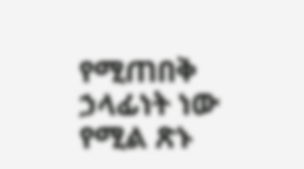የሚጠበቅ ኃላፊነት ነው የሚል ጽኑ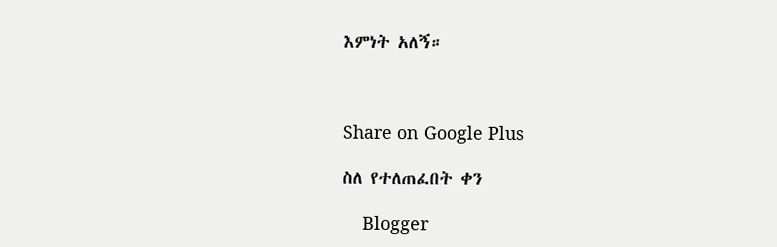እምነት አለኝ።



Share on Google Plus

ስለ የተለጠፈበት ቀን

    Blogger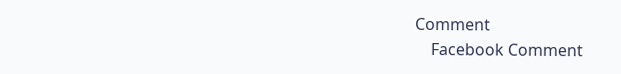Comment
    Facebook Comment